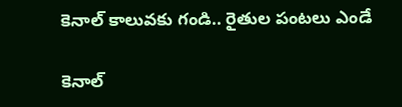కెనాల్ కాలువకు గండి.. రైతుల పంటలు ఎండే

కెనాల్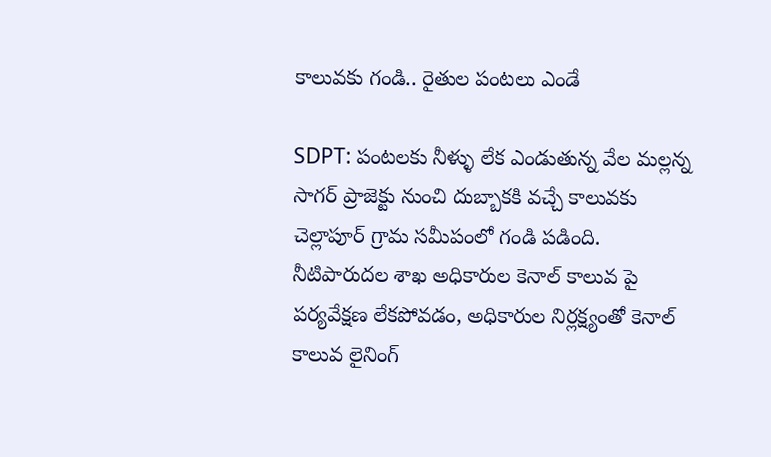కాలువకు గండి.. రైతుల పంటలు ఎండే

SDPT: పంటలకు నీళ్ళు లేక ఎండుతున్న వేల మల్లన్న సాగర్ ప్రాజెక్టు నుంచి దుబ్బాకకి వచ్చే కాలువకు చెల్లాపూర్ గ్రామ సమీపంలో గండి పడింది. నీటిపారుదల శాఖ అధికారుల కెనాల్ కాలువ పై పర్యవేక్షణ లేకపోవడం, అధికారుల నిర్లక్ష్యంతో కెనాల్ కాలువ లైనింగ్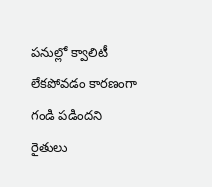పనుల్లో క్వాలిటీ లేకపోవడం కారణంగా గండి పడిందని రైతులు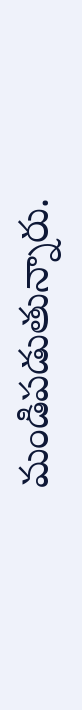మండిపడుతున్నారు.